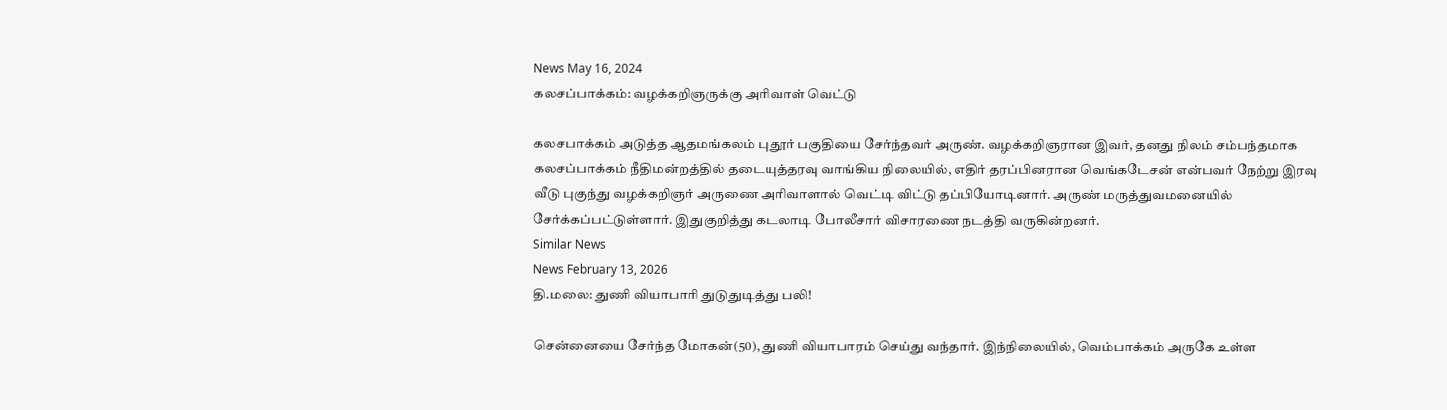News May 16, 2024
கலசப்பாக்கம்: வழக்கறிஞருக்கு அரிவாள் வெட்டு

கலசபாக்கம் அடுத்த ஆதமங்கலம் புதூர் பகுதியை சேர்ந்தவர் அருண். வழக்கறிஞரான இவர், தனது நிலம் சம்பந்தமாக கலசப்பாக்கம் நீதிமன்றத்தில் தடையுத்தரவு வாங்கிய நிலையில், எதிர் தரப்பினரான வெங்கடேசன் என்பவர் நேற்று இரவு வீடு புகுந்து வழக்கறிஞர் அருணை அரிவாளால் வெட்டி விட்டு தப்பியோடினார். அருண் மருத்துவமனையில் சேர்க்கப்பட்டுள்ளார். இதுகுறித்து கடலாடி போலீசார் விசாரணை நடத்தி வருகின்றனர்.
Similar News
News February 13, 2026
தி.மலை: துணி வியாபாரி துடுதுடித்து பலி!

சென்னையை சேர்ந்த மோகன்(50), துணி வியாபாரம் செய்து வந்தார். இந்நிலையில், வெம்பாக்கம் அருகே உள்ள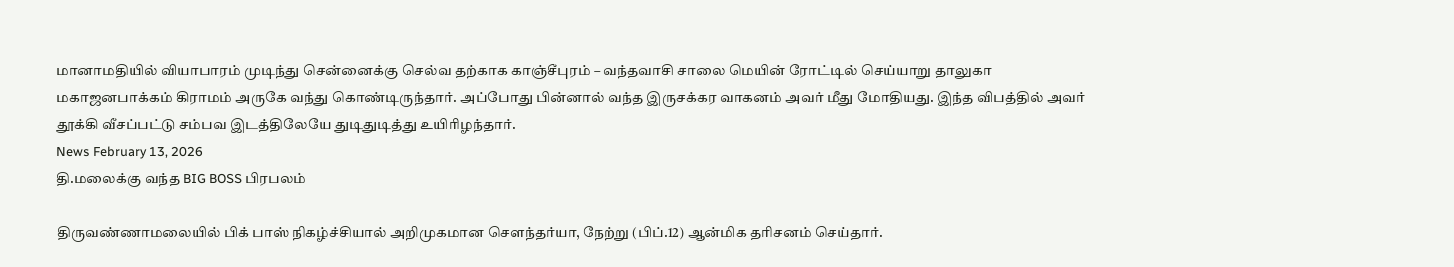மானாமதியில் வியாபாரம் முடிந்து சென்னைக்கு செல்வ தற்காக காஞ்சீபுரம் – வந்தவாசி சாலை மெயின் ரோட்டில் செய்யாறு தாலுகா மகாஜனபாக்கம் கிராமம் அருகே வந்து கொண்டிருந்தார். அப்போது பின்னால் வந்த இருசக்கர வாகனம் அவர் மீது மோதியது. இந்த விபத்தில் அவர் தூக்கி வீசப்பட்டு சம்பவ இடத்திலேயே துடிதுடித்து உயிரிழந்தார்.
News February 13, 2026
தி.மலைக்கு வந்த BIG BOSS பிரபலம்

திருவண்ணாமலையில் பிக் பாஸ் நிகழ்ச்சியால் அறிமுகமான சௌந்தர்யா, நேற்று (பிப்.12) ஆன்மிக தரிசனம் செய்தார்.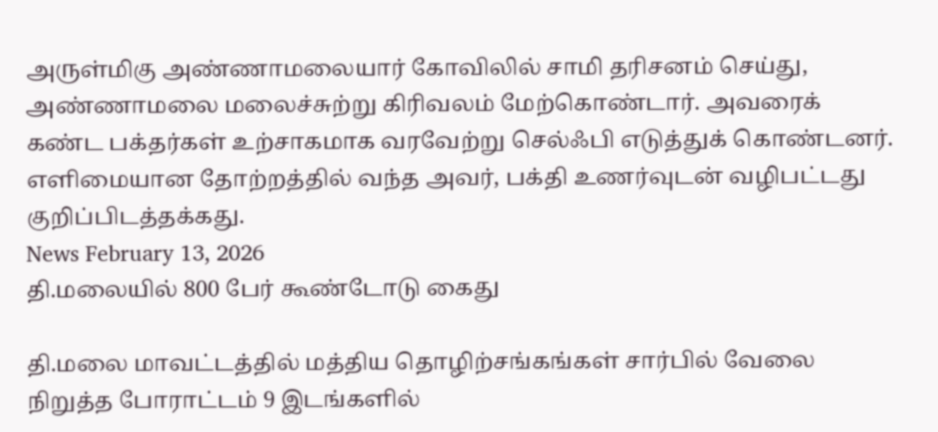அருள்மிகு அண்ணாமலையார் கோவிலில் சாமி தரிசனம் செய்து, அண்ணாமலை மலைச்சுற்று கிரிவலம் மேற்கொண்டார். அவரைக் கண்ட பக்தர்கள் உற்சாகமாக வரவேற்று செல்ஃபி எடுத்துக் கொண்டனர். எளிமையான தோற்றத்தில் வந்த அவர், பக்தி உணர்வுடன் வழிபட்டது குறிப்பிடத்தக்கது.
News February 13, 2026
தி.மலையில் 800 பேர் கூண்டோடு கைது

தி.மலை மாவட்டத்தில் மத்திய தொழிற்சங்கங்கள் சார்பில் வேலை நிறுத்த போராட்டம் 9 இடங்களில்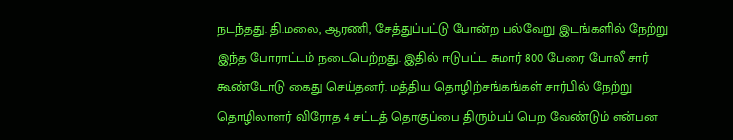நடந்தது. தி.மலை, ஆரணி, சேத்துப்பட்டு போன்ற பல்வேறு இடங்களில் நேற்று இந்த போராட்டம் நடைபெற்றது. இதில் ஈடுபட்ட சுமார் 800 பேரை போலீ சார் கூண்டோடு கைது செய்தனர். மத்திய தொழிற்சங்கங்கள் சார்பில் நேற்று தொழிலாளர் விரோத 4 சட்டத் தொகுப்பை திரும்பப் பெற வேண்டும் என்பன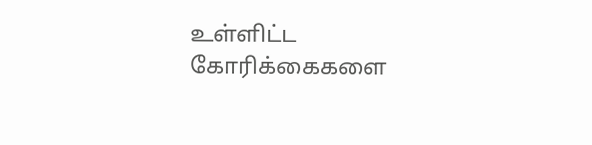உள்ளிட்ட கோரிக்கைகளை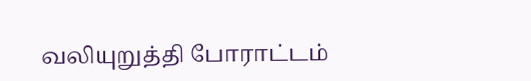வலியுறுத்தி போராட்டம்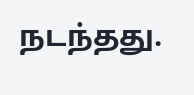நடந்தது.